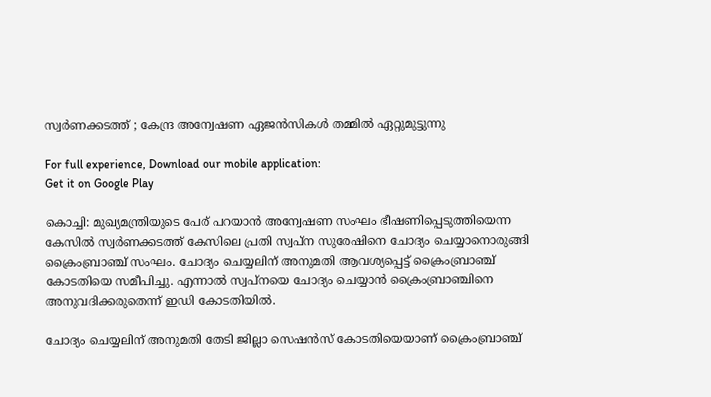സ്വര്‍ണക്കടത്ത് ; കേന്ദ്ര അന്വേഷണ ഏജന്‍സികള്‍ തമ്മില്‍ ഏറ്റുമുട്ടുന്നു

For full experience, Download our mobile application:
Get it on Google Play

കൊച്ചി: മുഖ്യമന്ത്രിയുടെ പേര് പറയാന്‍ അന്വേഷണ സംഘം ഭീഷണിപ്പെടുത്തിയെന്ന കേസില്‍ സ്വര്‍ണക്കടത്ത് കേസിലെ പ്രതി സ്വപ്ന സുരേഷിനെ ചോദ്യം ചെയ്യാനൊരുങ്ങി ക്രൈംബ്രാഞ്ച് സംഘം. ചോദ്യം ചെയ്യലിന് അനുമതി ആവശ്യപ്പെട്ട് ക്രൈംബ്രാഞ്ച് കോടതിയെ സമീപിച്ചു. എന്നാല്‍ സ്വപ്നയെ ചോദ്യം ചെയ്യാന്‍ ക്രൈംബ്രാഞ്ചിനെ അനുവദിക്കരുതെന്ന് ഇഡി കോടതിയില്‍.

ചോദ്യം ചെയ്യലിന് അനുമതി തേടി ജില്ലാ സെഷന്‍സ് കോടതിയെയാണ് ക്രൈംബ്രാഞ്ച്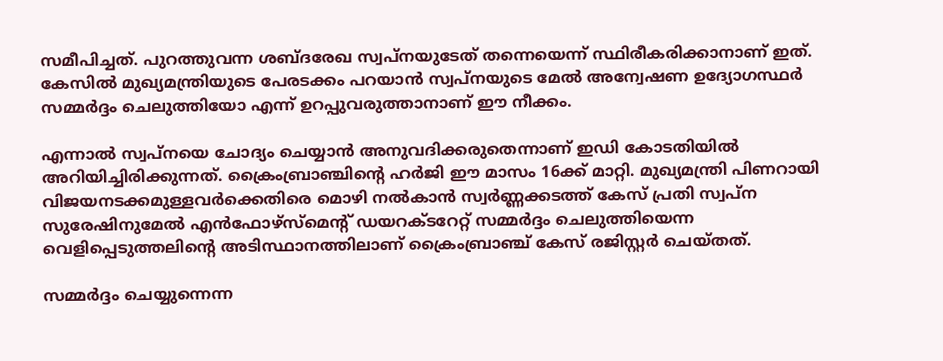സമീപിച്ചത്. പുറത്തുവന്ന ശബ്ദരേഖ സ്വപ്നയുടേത് തന്നെയെന്ന് സ്ഥിരീകരിക്കാനാണ് ഇത്. കേസില്‍ മുഖ്യമന്ത്രിയുടെ പേരടക്കം പറയാന്‍ സ്വപ്നയുടെ മേല്‍ അന്വേഷണ ഉദ്യോഗസ്ഥര്‍ സമ്മര്‍ദ്ദം ചെലുത്തിയോ എന്ന് ഉറപ്പുവരുത്താനാണ് ഈ നീക്കം.

എന്നാല്‍ സ്വപ്നയെ ചോദ്യം ചെയ്യാന്‍ അനുവദിക്കരുതെന്നാണ് ഇഡി കോടതിയില്‍ അറിയിച്ചിരിക്കുന്നത്. ക്രൈംബ്രാഞ്ചിന്റെ ഹര്‍ജി ഈ മാസം 16ക്ക് മാറ്റി. മുഖ്യമന്ത്രി പിണറായി വിജയനടക്കമുള്ളവര്‍ക്കെതിരെ മൊഴി നല്‍കാന്‍ സ്വര്‍ണ്ണക്കടത്ത് കേസ് പ്രതി സ്വപ്ന സുരേഷിനുമേല്‍ എന്‍ഫോഴ്‌സ്‌മെന്റ് ഡയറക്ടറേറ്റ് സമ്മര്‍ദ്ദം ചെലുത്തിയെന്ന വെളിപ്പെടുത്തലിന്റെ അടിസ്ഥാനത്തിലാണ് ക്രൈംബ്രാഞ്ച് കേസ് രജിസ്റ്റര്‍ ചെയ്തത്.

സമ്മര്‍ദ്ദം ചെയ്യുന്നെന്ന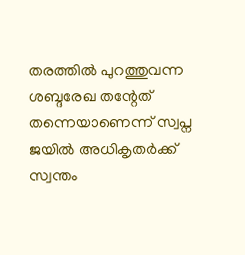തരത്തില്‍ പുറത്തുവന്ന ശബ്ദരേഖ തന്റേത് തന്നെയാണെന്ന് സ്വപ്ന ജയില്‍ അധികൃതര്‍ക്ക് സ്വന്തം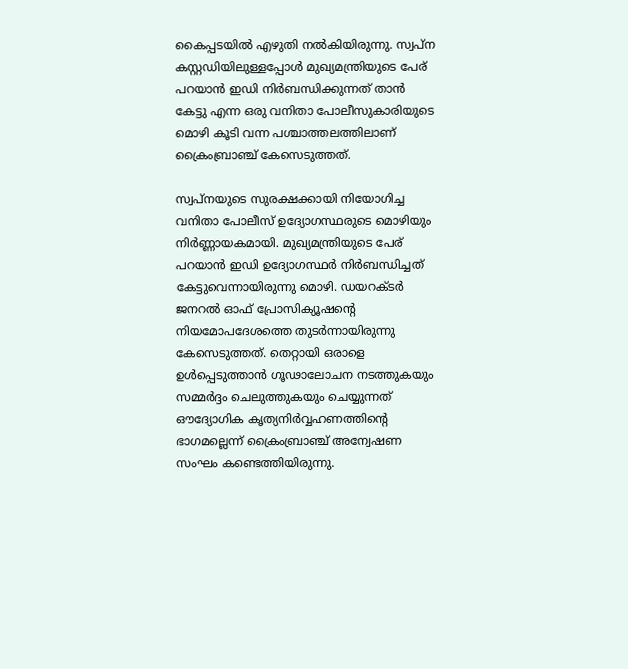കൈപ്പടയില്‍ എഴുതി നല്‍കിയിരുന്നു. സ്വപ്ന കസ്റ്റഡിയിലുള്ളപ്പോള്‍ മുഖ്യമന്ത്രിയുടെ പേര് പറയാന്‍ ഇഡി നിര്‍ബന്ധിക്കുന്നത് താന്‍ കേട്ടു എന്ന ഒരു വനിതാ പോലീസുകാരിയുടെ മൊഴി കൂടി വന്ന പശ്ചാത്തലത്തിലാണ് ക്രൈംബ്രാഞ്ച് കേസെടുത്തത്.

സ്വപ്നയുടെ സുരക്ഷക്കായി നിയോഗിച്ച വനിതാ പോലീസ് ഉദ്യോഗസ്ഥരുടെ മൊഴിയും നിര്‍ണ്ണായകമായി. മുഖ്യമന്ത്രിയുടെ പേര് പറയാന്‍ ഇഡി ഉദ്യോഗസ്ഥര്‍ നിര്‍ബന്ധിച്ചത് കേട്ടുവെന്നായിരുന്നു മൊഴി. ഡയറക്ടര്‍ ജനറല്‍ ഓഫ് പ്രോസിക്യൂഷന്റെ നിയമോപദേശത്തെ തുടര്‍ന്നായിരുന്നു കേസെടുത്തത്. തെറ്റായി ഒരാളെ ഉള്‍പ്പെടുത്താന്‍ ഗൂഢാലോചന നടത്തുകയും സമ്മര്‍ദ്ദം ചെലുത്തുകയും ചെയ്യുന്നത് ഔദ്യോഗിക കൃത്യനിര്‍വ്വഹണത്തിന്റെ ഭാഗമല്ലെന്ന് ക്രൈംബ്രാഞ്ച് അന്വേഷണ സംഘം കണ്ടെത്തിയിരുന്നു.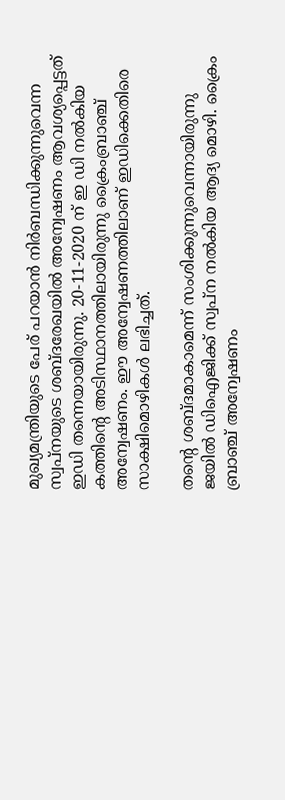മുഖ്യമന്ത്രിയുടെ പേര് പറയാന്‍ നിര്‍ബന്ധിക്കുന്നുവെന്ന സ്വപ്നയുടെ ശബ്ദരേഖയില്‍ അന്വേഷണം ആവശ്യപ്പെട്ടത് ഇഡി തന്നെയായിരുന്നു. 20-11-2020 ന് ഇ ഡി നല്‍കിയ കത്തിന്റെ അടിസ്ഥാനത്തിലായിരുന്നു ക്രൈംബ്രാഞ്ച് അന്വേഷണം. ഈ അന്വേഷണത്തിലാണ് ഇഡിക്കെതിരെ സാക്ഷിമൊഴികള്‍ ലഭിച്ചത്.

തന്റെ ശബ്ദമാകാമെന്ന് സംശിക്കുന്നുവെന്നായിരുന്നു ജയില്‍ ഡിഐജിക്ക് സ്വപ്ന നല്‍കിയ ആദ്യ മൊഴി. ക്രൈം ബ്രാഞ്ച് അന്വേഷണം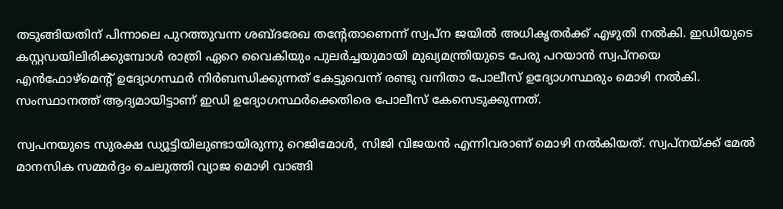തടുങ്ങിയതിന് പിന്നാലെ പുറത്തുവന്ന ശബ്ദരേഖ തന്റേതാണെന്ന് സ്വപ്ന ജയില്‍ അധികൃതര്‍ക്ക് എഴുതി നല്‍കി. ഇഡിയുടെ കസ്റ്റഡയിലിരിക്കുമ്പോള്‍ രാത്രി ഏറെ വൈകിയും പുലര്‍ച്ചയുമായി മുഖ്യമന്ത്രിയുടെ പേരു പറയാന്‍ സ്വപ്നയെ എന്‍ഫോഴ്മെന്റ് ഉദ്യോഗസ്ഥര്‍ നിര്‍ബന്ധിക്കുന്നത് കേട്ടുവെന്ന് രണ്ടു വനിതാ പോലീസ് ഉദ്യോഗസ്ഥരും മൊഴി നല്‍കി. സംസ്ഥാനത്ത് ആദ്യമായിട്ടാണ് ഇഡി ഉദ്യോഗസ്ഥര്‍ക്കെതിരെ പോലീസ് കേസെടുക്കുന്നത്.

സ്വപനയുടെ സുരക്ഷ ഡ്യൂട്ടിയിലുണ്ടായിരുന്നു റെജിമോള്‍, സിജി വിജയന്‍ എന്നിവരാണ് മൊഴി നല്‍കിയത്. സ്വപ്നയ്ക്ക് മേല്‍ മാനസിക സമ്മര്‍ദ്ദം ചെലുത്തി വ്യാജ മൊഴി വാങ്ങി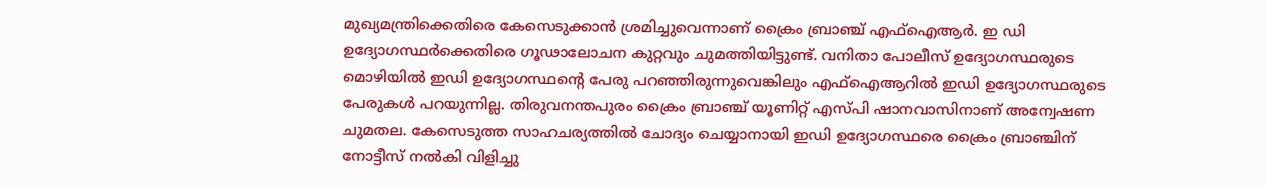മുഖ്യമന്ത്രിക്കെതിരെ കേസെടുക്കാന്‍ ശ്രമിച്ചുവെന്നാണ് ക്രൈം ബ്രാഞ്ച് എഫ്ഐആര്‍. ഇ ഡി ഉദ്യോഗസ്ഥര്‍ക്കെതിരെ ഗൂഢാലോചന കുറ്റവും ചുമത്തിയിട്ടുണ്ട്. വനിതാ പോലീസ് ഉദ്യോഗസ്ഥരുടെ മൊഴിയില്‍ ഇഡി ഉദ്യോഗസ്ഥന്റെ പേരു പറഞ്ഞിരുന്നുവെങ്കിലും എഫ്ഐആറില്‍ ഇഡി ഉദ്യോഗസ്ഥരുടെ പേരുകള്‍ പറയുന്നില്ല. തിരുവനന്തപുരം ക്രൈം ബ്രാഞ്ച് യൂണിറ്റ് എസ്പി ഷാനവാസിനാണ് അന്വേഷണ ചുമതല. കേസെടുത്ത സാഹചര്യത്തില്‍ ചോദ്യം ചെയ്യാനായി ഇഡി ഉദ്യോഗസ്ഥരെ ക്രൈം ബ്രാഞ്ചിന് നോട്ടീസ് നല്‍കി വിളിച്ചു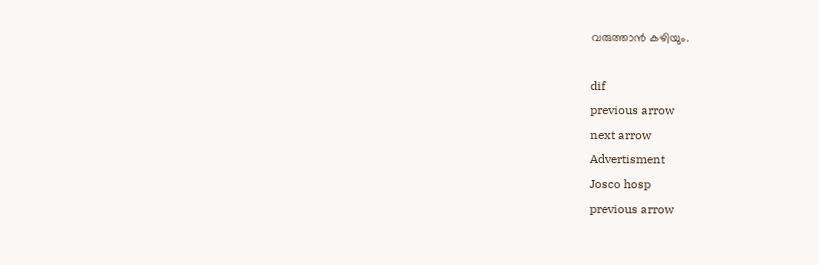വരുത്താന്‍ കഴിയും.

dif
previous arrow
next arrow
Advertisment
Josco hosp
previous arrow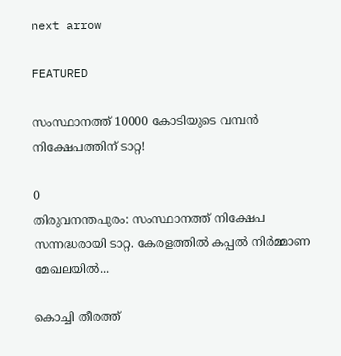next arrow

FEATURED

സംസ്ഥാനത്ത് 10000 കോടിയുടെ വമ്പന്‍ നിക്ഷേപത്തിന് ടാറ്റ!

0
തിരുവനന്തപുരം: സംസ്ഥാനത്ത് നിക്ഷേപ സന്നദ്ധരായി ടാറ്റ. കേരളത്തിൽ കപ്പൽ നിർമ്മാണ മേഖലയിൽ...

കൊച്ചി തീരത്ത്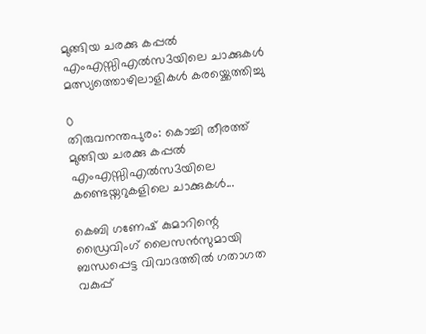മുങ്ങിയ ചരക്കു കപ്പൽ എംഎസ്സിഎൽസ3യിലെ ചാക്കുകൾ മത്സ്യത്തൊഴിലാളികൾ കരയ്ക്കെത്തിച്ചു

0
തിരുവനന്തപുരം: കൊച്ചി തീരത്ത് മുങ്ങിയ ചരക്കു കപ്പൽ എംഎസ്സിഎൽസ3യിലെ കണ്ടെയ്നറുകളിലെ ചാക്കുകൾ...

കെബി ഗണേഷ് കുമാറിന്റെ ഡ്രൈവിംഗ് ലൈസൻസുമായി ബന്ധപ്പെട്ട വിവാദത്തിൽ ഗതാഗത വകുപ്പ്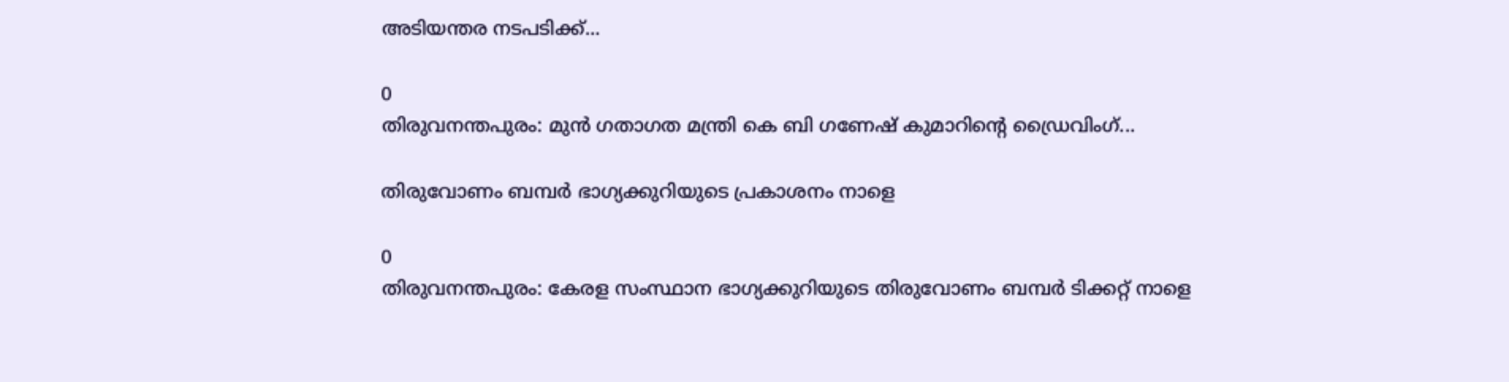അടിയന്തര നടപടിക്ക്...

0
തിരുവനന്തപുരം: മുൻ ഗതാഗത മന്ത്രി കെ ബി ഗണേഷ് കുമാറിന്റെ ഡ്രൈവിംഗ്...

തിരുവോണം ബമ്പർ ഭാഗ്യക്കുറിയുടെ പ്രകാശനം നാളെ

0
തിരുവനന്തപുരം: കേരള സംസ്ഥാന ഭാഗ്യക്കുറിയുടെ തിരുവോണം ബമ്പര്‍ ടിക്കറ്റ് നാളെ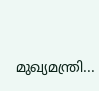മുഖ്യമന്ത്രി...